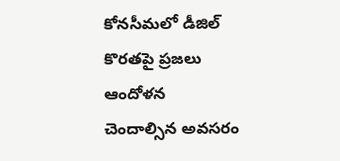కోనసీమలో డీజిల్ కొరతపై ప్రజలు ఆందోళన చెందాల్సిన అవసరం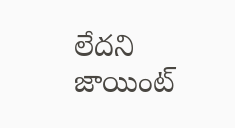లేదని జాయింట్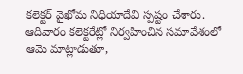కలెక్టర్ వైఖోమ నిధియాదేవి స్పష్టం చేశారు. ఆదివారం కలెక్టరేట్లో నిర్వహించిన సమావేశంలో ఆమె మాట్లాడుతూ,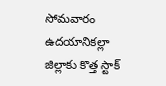సోమవారం ఉదయానికల్లా జిల్లాకు కొత్త స్టాక్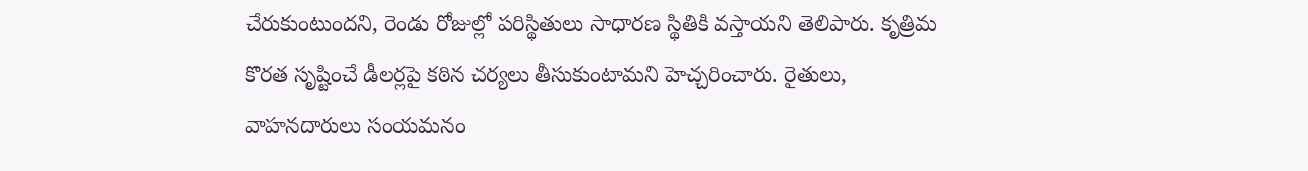చేరుకుంటుందని, రెండు రోజుల్లో పరిస్థితులు సాధారణ స్థితికి వస్తాయని తెలిపారు. కృత్రిమ కొరత సృష్టించే డీలర్లపై కఠిన చర్యలు తీసుకుంటామని హెచ్చరించారు. రైతులు, వాహనదారులు సంయమనం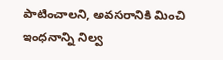పాటించాలని, అవసరానికి మించి ఇంధనాన్ని నిల్వ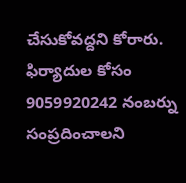చేసుకోవద్దని కోరారు. ఫిర్యాదుల కోసం 9059920242 నంబర్ను సంప్రదించాలని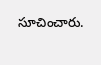సూచించారు.